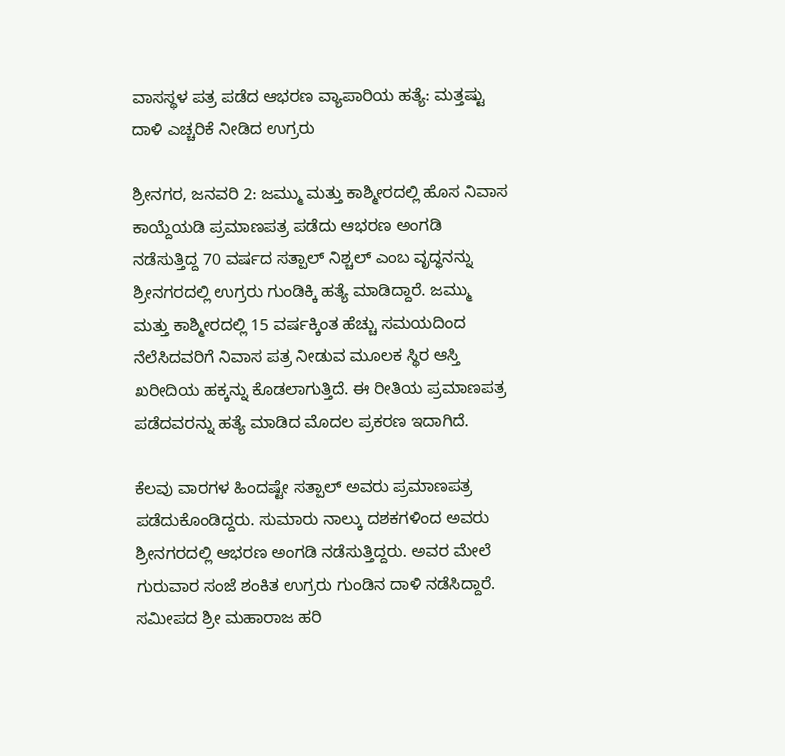ವಾಸಸ್ಥಳ ಪತ್ರ ಪಡೆದ ಆಭರಣ ವ್ಯಾಪಾರಿಯ ಹತ್ಯೆ: ಮತ್ತಷ್ಟು ದಾಳಿ ಎಚ್ಚರಿಕೆ ನೀಡಿದ ಉಗ್ರರು

ಶ್ರೀನಗರ, ಜನವರಿ 2: ಜಮ್ಮು ಮತ್ತು ಕಾಶ್ಮೀರದಲ್ಲಿ ಹೊಸ ನಿವಾಸ ಕಾಯ್ದೆಯಡಿ ಪ್ರಮಾಣಪತ್ರ ಪಡೆದು ಆಭರಣ ಅಂಗಡಿ ನಡೆಸುತ್ತಿದ್ದ 70 ವರ್ಷದ ಸತ್ಪಾಲ್ ನಿಶ್ಚಲ್ ಎಂಬ ವೃದ್ಧನನ್ನು ಶ್ರೀನಗರದಲ್ಲಿ ಉಗ್ರರು ಗುಂಡಿಕ್ಕಿ ಹತ್ಯೆ ಮಾಡಿದ್ದಾರೆ. ಜಮ್ಮು ಮತ್ತು ಕಾಶ್ಮೀರದಲ್ಲಿ 15 ವರ್ಷಕ್ಕಿಂತ ಹೆಚ್ಚು ಸಮಯದಿಂದ ನೆಲೆಸಿದವರಿಗೆ ನಿವಾಸ ಪತ್ರ ನೀಡುವ ಮೂಲಕ ಸ್ಥಿರ ಆಸ್ತಿ ಖರೀದಿಯ ಹಕ್ಕನ್ನು ಕೊಡಲಾಗುತ್ತಿದೆ. ಈ ರೀತಿಯ ಪ್ರಮಾಣಪತ್ರ ಪಡೆದವರನ್ನು ಹತ್ಯೆ ಮಾಡಿದ ಮೊದಲ ಪ್ರಕರಣ ಇದಾಗಿದೆ.

ಕೆಲವು ವಾರಗಳ ಹಿಂದಷ್ಟೇ ಸತ್ಪಾಲ್ ಅವರು ಪ್ರಮಾಣಪತ್ರ ಪಡೆದುಕೊಂಡಿದ್ದರು. ಸುಮಾರು ನಾಲ್ಕು ದಶಕಗಳಿಂದ ಅವರು ಶ್ರೀನಗರದಲ್ಲಿ ಆಭರಣ ಅಂಗಡಿ ನಡೆಸುತ್ತಿದ್ದರು. ಅವರ ಮೇಲೆ ಗುರುವಾರ ಸಂಜೆ ಶಂಕಿತ ಉಗ್ರರು ಗುಂಡಿನ ದಾಳಿ ನಡೆಸಿದ್ದಾರೆ. ಸಮೀಪದ ಶ್ರೀ ಮಹಾರಾಜ ಹರಿ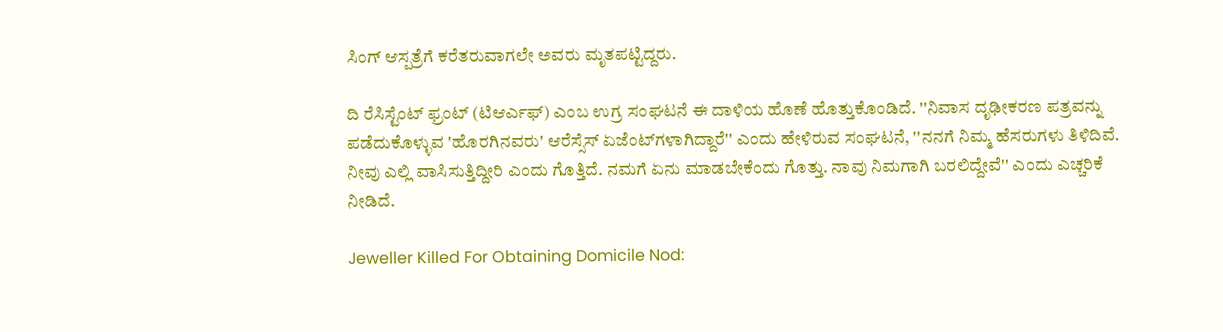ಸಿಂಗ್ ಆಸ್ಪತ್ರೆಗೆ ಕರೆತರುವಾಗಲೇ ಅವರು ಮೃತಪಟ್ಟಿದ್ದರು.

ದಿ ರೆಸಿಸ್ಟೆಂಟ್ ಫ್ರಂಟ್ (ಟಿಆರ್ಎಫ್) ಎಂಬ ಉಗ್ರ ಸಂಘಟನೆ ಈ ದಾಳಿಯ ಹೊಣೆ ಹೊತ್ತುಕೊಂಡಿದೆ. ''ನಿವಾಸ ದೃಢೀಕರಣ ಪತ್ರವನ್ನು ಪಡೆದುಕೊಳ್ಳುವ 'ಹೊರಗಿನವರು' ಆರೆಸ್ಸೆಸ್ ಏಜೆಂಟ್‌ಗಳಾಗಿದ್ದಾರೆ'' ಎಂದು ಹೇಳಿರುವ ಸಂಘಟನೆ, ''ನನಗೆ ನಿಮ್ಮ ಹೆಸರುಗಳು ತಿಳಿದಿವೆ. ನೀವು ಎಲ್ಲಿ ವಾಸಿಸುತ್ತಿದ್ದೀರಿ ಎಂದು ಗೊತ್ತಿದೆ. ನಮಗೆ ಏನು ಮಾಡಬೇಕೆಂದು ಗೊತ್ತು. ನಾವು ನಿಮಗಾಗಿ ಬರಲಿದ್ದೇವೆ'' ಎಂದು ಎಚ್ಚರಿಕೆ ನೀಡಿದೆ.

Jeweller Killed For Obtaining Domicile Nod: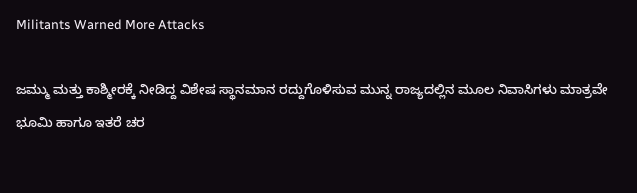Militants Warned More Attacks

ಜಮ್ಮು ಮತ್ತು ಕಾಶ್ಮೀರಕ್ಕೆ ನೀಡಿದ್ದ ವಿಶೇಷ ಸ್ಥಾನಮಾನ ರದ್ದುಗೊಳಿಸುವ ಮುನ್ನ ರಾಜ್ಯದಲ್ಲಿನ ಮೂಲ ನಿವಾಸಿಗಳು ಮಾತ್ರವೇ ಭೂಮಿ ಹಾಗೂ ಇತರೆ ಚರ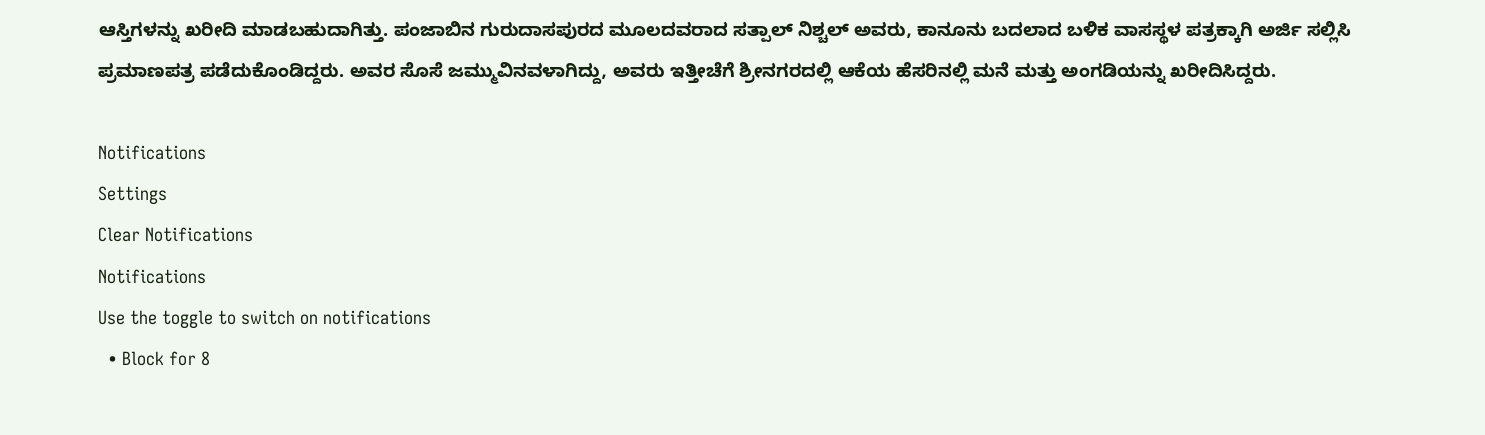ಆಸ್ತಿಗಳನ್ನು ಖರೀದಿ ಮಾಡಬಹುದಾಗಿತ್ತು. ಪಂಜಾಬಿನ ಗುರುದಾಸಪುರದ ಮೂಲದವರಾದ ಸತ್ಪಾಲ್ ನಿಶ್ಚಲ್ ಅವರು, ಕಾನೂನು ಬದಲಾದ ಬಳಿಕ ವಾಸಸ್ಥಳ ಪತ್ರಕ್ಕಾಗಿ ಅರ್ಜಿ ಸಲ್ಲಿಸಿ ಪ್ರಮಾಣಪತ್ರ ಪಡೆದುಕೊಂಡಿದ್ದರು. ಅವರ ಸೊಸೆ ಜಮ್ಮುವಿನವಳಾಗಿದ್ದು, ಅವರು ಇತ್ತೀಚೆಗೆ ಶ್ರೀನಗರದಲ್ಲಿ ಆಕೆಯ ಹೆಸರಿನಲ್ಲಿ ಮನೆ ಮತ್ತು ಅಂಗಡಿಯನ್ನು ಖರೀದಿಸಿದ್ದರು.

Notifications
Settings
Clear Notifications
Notifications
Use the toggle to switch on notifications
  • Block for 8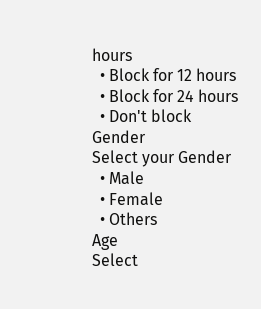hours
  • Block for 12 hours
  • Block for 24 hours
  • Don't block
Gender
Select your Gender
  • Male
  • Female
  • Others
Age
Select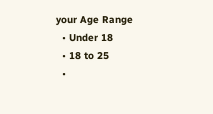your Age Range
  • Under 18
  • 18 to 25
  •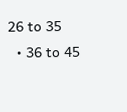26 to 35
  • 36 to 45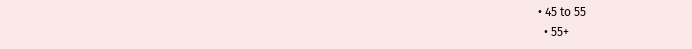• 45 to 55
  • 55+